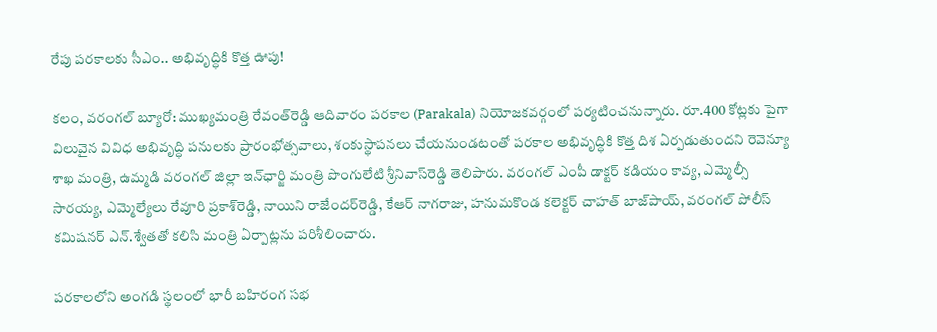రేపు పరకాలకు సీఎం.. అభివృద్ధికి కొత్త ఊపు!

కలం, వరంగల్ బ్యూరో: ముఖ్యమంత్రి రేవంత్‌రెడ్డి ఆదివారం పరకాల (Parakala) నియోజకవర్గంలో పర్యటించనున్నారు. రూ.400 కోట్లకు పైగా విలువైన వివిధ అభివృద్ధి పనులకు ప్రారంభోత్సవాలు, శంకుస్థాపనలు చేయనుండటంతో పరకాల అభివృద్ధికి కొత్త దిశ ఏర్పడుతుందని రెవెన్యూ శాఖ మంత్రి, ఉమ్మడి వరంగల్ జిల్లా ఇన్‌ఛార్జి మంత్రి పొంగులేటి శ్రీనివాస్‌రెడ్డి తెలిపారు. వరంగల్ ఎంపీ డాక్టర్ కడియం కావ్య, ఎమ్మెల్సీ సారయ్య, ఎమ్మెల్యేలు రేవూరి ప్రకాశ్‌రెడ్డి, నాయిని రాజేందర్‌రెడ్డి, కేఆర్ నాగరాజు, హనుమకొండ కలెక్టర్ చాహత్‌ బాజ్‌పాయ్, వరంగల్ పోలీస్ కమిషనర్ ఎన్.శ్వేతతో కలిసి మంత్రి ఏర్పాట్లను పరిశీలించారు.

పరకాలలోని అంగడి స్థలంలో భారీ బహిరంగ సభ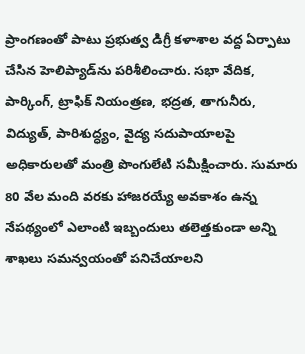ప్రాంగణంతో పాటు ప్రభుత్వ డిగ్రీ కళాశాల వద్ద ఏర్పాటు చేసిన హెలిప్యాడ్‌ను పరిశీలించారు. సభా వేదిక, పార్కింగ్, ట్రాఫిక్ నియంత్రణ, భద్రత, తాగునీరు, విద్యుత్, పారిశుద్ధ్యం, వైద్య సదుపాయాలపై అధికారులతో మంత్రి పొంగులేటి సమీక్షించారు. సుమారు 80 వేల మంది వరకు హాజరయ్యే అవకాశం ఉన్న నేపథ్యంలో ఎలాంటి ఇబ్బందులు తలెత్తకుండా అన్ని శాఖలు సమన్వయంతో పనిచేయాలని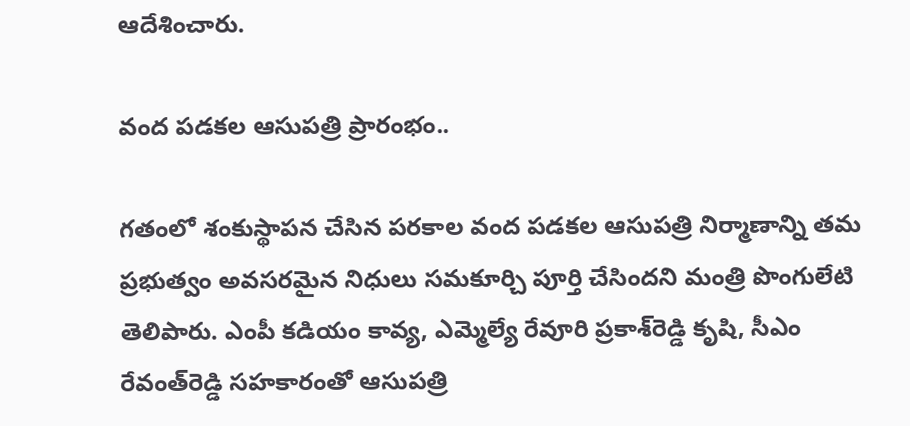ఆదేశించారు.

వంద పడకల ఆసుపత్రి ప్రారంభం..

గతంలో శంకుస్థాపన చేసిన పరకాల వంద పడకల ఆసుపత్రి నిర్మాణాన్ని తమ ప్రభుత్వం అవసరమైన నిధులు సమకూర్చి పూర్తి చేసిందని మంత్రి పొంగులేటి తెలిపారు. ఎంపీ కడియం కావ్య, ఎమ్మెల్యే రేవూరి ప్రకాశ్‌రెడ్డి కృషి, సీఎం రేవంత్‌రెడ్డి సహకారంతో ఆసుపత్రి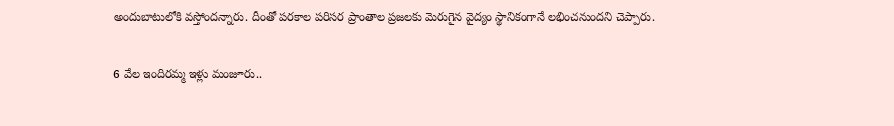అందుబాటులోకి వస్తోందన్నారు. దీంతో పరకాల పరిసర ప్రాంతాల ప్రజలకు మెరుగైన వైద్యం స్థానికంగానే లభించనుందని చెప్పారు.

6 వేల ఇందిరమ్మ ఇళ్లు మంజూరు..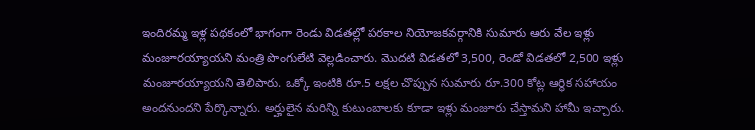ఇందిరమ్మ ఇళ్ల పథకంలో భాగంగా రెండు విడతల్లో పరకాల నియోజకవర్గానికి సుమారు ఆరు వేల ఇళ్లు మంజూరయ్యాయని మంత్రి పొంగులేటి వెల్లడించారు. మొదటి విడతలో 3,500, రెండో విడతలో 2,500 ఇళ్లు మంజూరయ్యాయని తెలిపారు. ఒక్కో ఇంటికి రూ.5 లక్షల చొప్పున సుమారు రూ.300 కోట్ల ఆర్థిక సహాయం అందనుందని పేర్కొన్నారు. అర్హులైన మరిన్ని కుటుంబాలకు కూడా ఇళ్లు మంజూరు చేస్తామని హామీ ఇచ్చారు.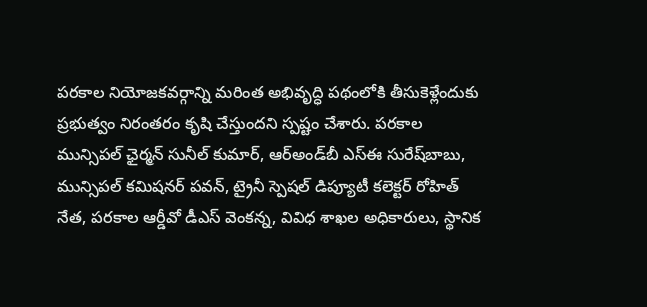పరకాల నియోజకవర్గాన్ని మరింత అభివృద్ధి పథంలోకి తీసుకెళ్లేందుకు ప్రభుత్వం నిరంతరం కృషి చేస్తుందని స్పష్టం చేశారు. పరకాల మున్సిపల్ ఛైర్మన్ సునీల్‌ కుమార్, ఆర్‌అండ్‌బీ ఎస్‌ఈ సురేష్‌బాబు, మున్సిపల్ కమిషనర్ పవన్, ట్రైనీ స్పెషల్ డిప్యూటీ కలెక్టర్ రోహిత్‌ నేత, పరకాల ఆర్డీవో డీఎస్ వెంకన్న, వివిధ శాఖల అధికారులు, స్థానిక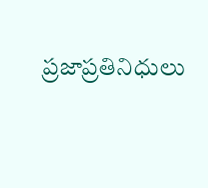ప్రజాప్రతినిధులు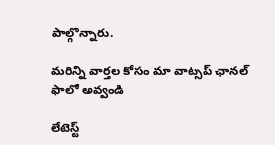పాల్గొన్నారు.

మ‌రిన్ని వార్త‌ల కోసం మా వాట్స‌ప్ ఛాన‌ల్ ఫాలో అవ్వండి

లేటెస్ట్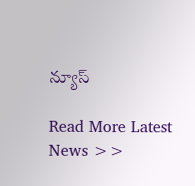న్యూస్‌

Read More Latest News >>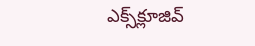ఎక్స్‌క్లూజివ్‌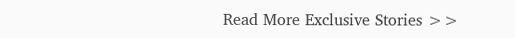Read More Exclusive Stories >>